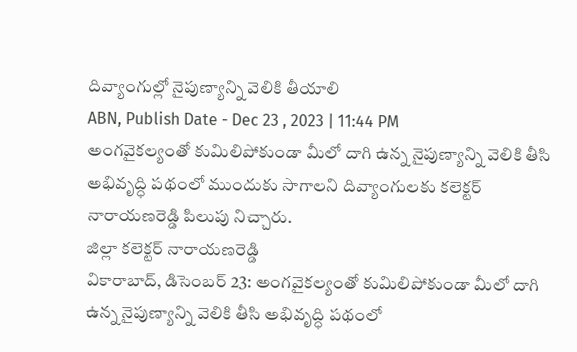దివ్యాంగుల్లో నైపుణ్యాన్ని వెలికి తీయాలి
ABN, Publish Date - Dec 23 , 2023 | 11:44 PM
అంగవైకల్యంతో కుమిలిపోకుండా మీలో దాగి ఉన్న నైపుణ్యాన్ని వెలికి తీసి అభివృద్ధి పథంలో ముందుకు సాగాలని దివ్యాంగులకు కలెక్టర్ నారాయణరెడ్డి పిలుపు నిచ్చారు.
జిల్లా కలెక్టర్ నారాయణరెడ్డి
వికారాబాద్, డిసెంబర్ 23: అంగవైకల్యంతో కుమిలిపోకుండా మీలో దాగి ఉన్న నైపుణ్యాన్ని వెలికి తీసి అభివృద్ధి పథంలో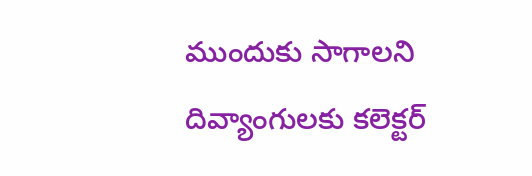ముందుకు సాగాలని దివ్యాంగులకు కలెక్టర్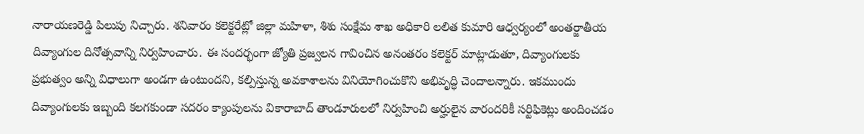నారాయణరెడ్డి పిలుపు నిచ్చారు. శనివారం కలెక్టరేట్లో జిల్లా మహిళా, శిశు సంక్షేమ శాఖ అధికారి లలిత కుమారి ఆధ్వర్యంలో అంతర్జాతీయ దివ్యాంగుల దినోత్సవాన్ని నిర్వహించారు. ఈ సందర్భంగా జ్యోతి ప్రజ్వలన గావించిన అనంతరం కలెక్టర్ మాట్లాడుతూ, దివ్యాంగులకు ప్రభుత్వం అన్ని విధాలుగా అండగా ఉంటుందని, కల్పిస్తున్న అవకాశాలను వినియోగించుకొని అభివృద్ధి చెందాలన్నారు. ఇకముందు దివ్యాంగులకు ఇబ్బంది కలగకుండా సదరం క్యాంపులను వికారాబాద్ తాండూరులలో నిర్వహించి అర్హులైన వారందరికీ సర్టిఫికెట్లు అందించడం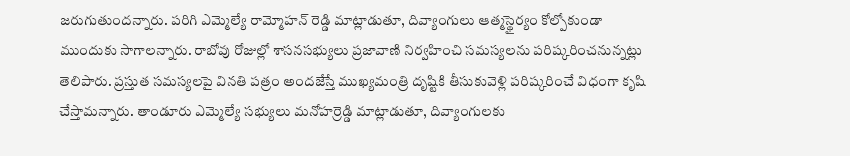జరుగుతుందన్నారు. పరిగి ఎమ్మెల్యే రామ్మోహన్ రెడ్డి మాట్లాడుతూ, దివ్యాంగులు ఆత్మస్థైర్యం కోల్పోకుండా ముందుకు సాగాలన్నారు. రాబోవు రోజుల్లో శాసనసభ్యులు ప్రజావాణి నిర్వహించి సమస్యలను పరిష్కరించనున్నట్లు తెలిపారు. ప్రస్తుత సమస్యలపై వినతి పత్రం అందజేస్తే ముఖ్యమంత్రి దృష్టికి తీసుకువెళ్లి పరిష్కరించే విధంగా కృషి చేస్తామన్నారు. తాండూరు ఎమ్మెల్యే సభ్యులు మనోహర్రెడ్డి మాట్లాడుతూ, దివ్యాంగులకు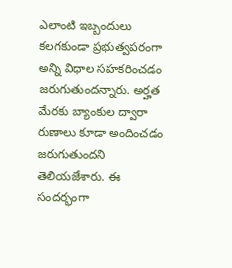ఎలాంటి ఇబ్బందులు కలగకుండా ప్రభుత్వపరంగా అన్ని విధాల సహకరించడం జరుగుతుందన్నారు. అర్హత మేరకు బ్యాంకుల ద్వారా రుణాలు కూడా అందించడం జరుగుతుందని తెలియజేశారు. ఈ సందర్భంగా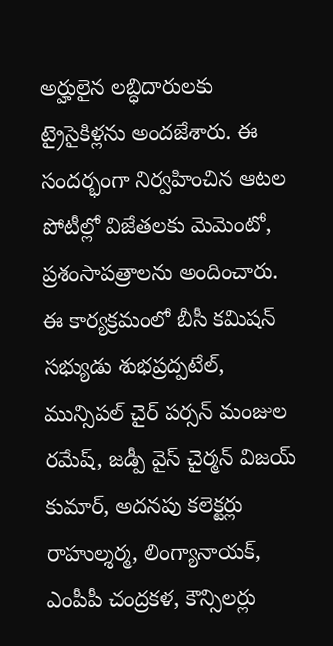అర్హులైన లబ్ధిదారులకు ట్రైసైకిళ్లను అందజేశారు. ఈ సందర్భంగా నిర్వహించిన ఆటల పోటీల్లో విజేతలకు మెమెంటో, ప్రశంసాపత్రాలను అందించారు. ఈ కార్యక్రమంలో బీసీ కమిషన్ సభ్యుడు శుభప్రద్పటేల్, మున్సిపల్ చైర్ పర్సన్ మంజుల రమేష్, జడ్పీ వైస్ చైర్మన్ విజయ్ కుమార్, అదనపు కలెక్టర్లు రాహుల్శర్మ, లింగ్యానాయక్, ఎంపీపీ చంద్రకళ, కౌన్సిలర్లు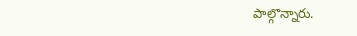పాల్గొన్నారు.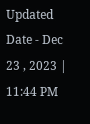Updated Date - Dec 23 , 2023 | 11:44 PM